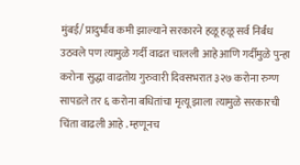मुंबई/ प्रादुर्भाव कमी झाल्याने सरकारने हळू हळू सर्व निर्बंध उठवले पण त्यामुळे गर्दी वाढत चालली आहे आणि गर्दीमुळे पुन्हा करोना सुद्धा वाढतोय गुरुवारी दिवसभरात ३२७ करोना रुग्ण सापडले तर ६ करोना बधितांचा मृत्यू झाला त्यामुळे सरकारची चिंता वाढली आहे . म्हणूनच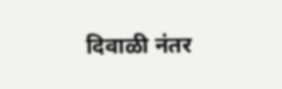दिवाळी नंतर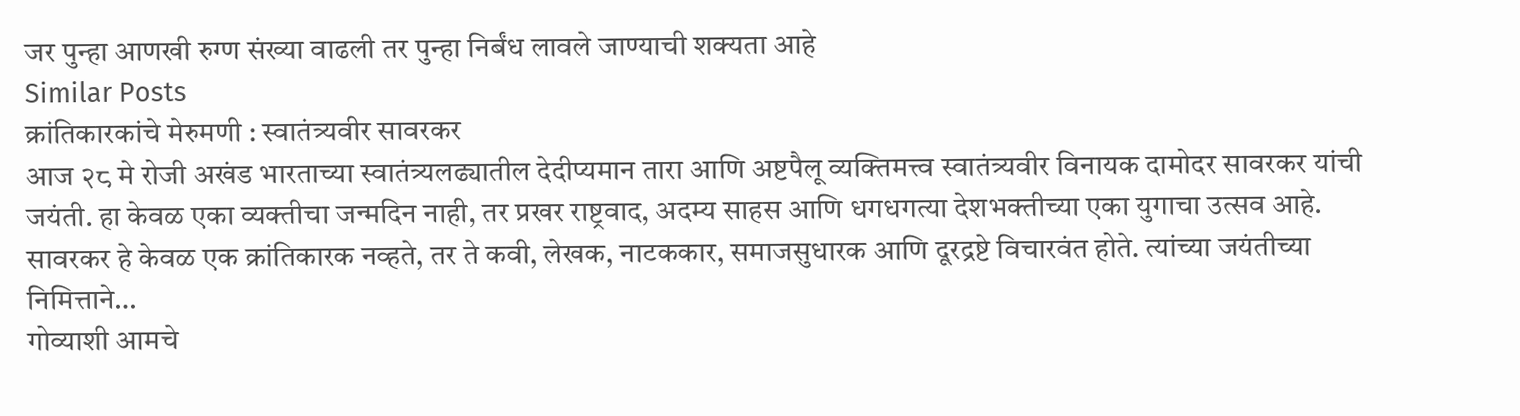जर पुन्हा आणखी रुग्ण संख्या वाढली तर पुन्हा निर्बंध लावले जाण्याची शक्यता आहे
Similar Posts
क्रांतिकारकांचे मेरुमणी : स्वातंत्र्यवीर सावरकर
आज २८ मे रोजी अखंड भारताच्या स्वातंत्र्यलढ्यातील देदीप्यमान तारा आणि अष्टपैलू व्यक्तिमत्त्व स्वातंत्र्यवीर विनायक दामोदर सावरकर यांची जयंती. हा केवळ एका व्यक्तीचा जन्मदिन नाही, तर प्रखर राष्ट्रवाद, अदम्य साहस आणि धगधगत्या देशभक्तीच्या एका युगाचा उत्सव आहे. सावरकर हे केवळ एक क्रांतिकारक नव्हते, तर ते कवी, लेखक, नाटककार, समाजसुधारक आणि दूरद्रष्टे विचारवंत होते. त्यांच्या जयंतीच्या निमित्ताने…
गोव्याशी आमचे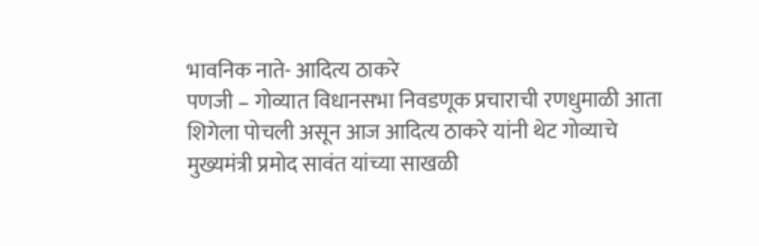भावनिक नाते- आदित्य ठाकरे
पणजी – गोव्यात विधानसभा निवडणूक प्रचाराची रणधुमाळी आता शिगेला पोचली असून आज आदित्य ठाकरे यांनी थेट गोव्याचे मुख्यमंत्री प्रमोद सावंत यांच्या साखळी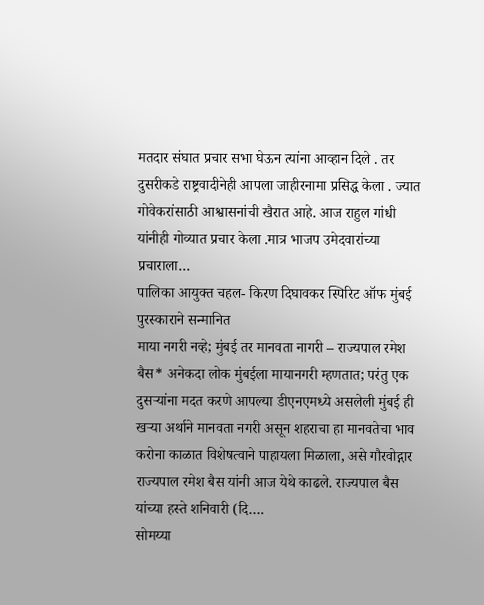मतदार संघात प्रचार सभा घेऊन त्यांना आव्हान दिले . तर दुसरीकडे राष्ट्रवादीनेही आपला जाहीरनामा प्रसिद्ध केला . ज्यात गोवेकरांसाठी आश्वासनांची खैरात आहे. आज राहुल गांधी यांनीही गोव्यात प्रचार केला .मात्र भाजप उमेदवारांच्या प्रचाराला…
पालिका आयुक्त चहल- किरण दिघावकर स्पिरिट ऑफ मुंबई पुरस्काराने सन्मानित
माया नगरी नव्हे; मुंबई तर मानवता नागरी – राज्यपाल रमेश बैस* अनेकदा लोक मुंबईला मायानगरी म्हणतात; परंतु एक दुसऱ्यांना मदत करणे आपल्या डीएनएमध्ये असलेली मुंबई ही खऱ्या अर्थाने मानवता नगरी असून शहराचा हा मानवतेचा भाव करोना काळात विशेषत्वाने पाहायला मिळाला, असे गौरवोद्गार राज्यपाल रमेश बैस यांनी आज येथे काढले. राज्यपाल बैस यांच्या हस्ते शनिवारी (दि….
सोमय्या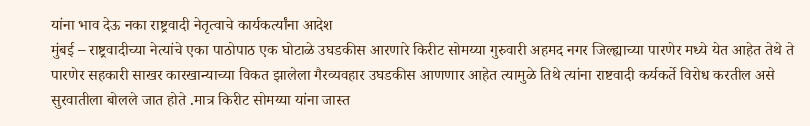यांना भाव देऊ नका राष्ट्रवादी नेतृत्वाचे कार्यकर्त्यांना आदेश
मुंबई – राष्ट्रवादीच्या नेत्यांचे एका पाठोपाठ एक घोटाळे उघडकीस आरणारे किरीट सोमय्या गुरुवारी अहमद नगर जिल्ह्याच्या पारणेर मध्ये येत आहेत तेथे ते पारणेर सहकारी साखर कारखान्याच्या विकत झालेला गैरव्यवहार उघडकीस आणणार आहेत त्यामुळे तिथे त्यांना राष्टवादी कर्यकर्ते विरोध करतील असे सुरवातीला बोलले जात होते .मात्र किरीट सोमय्या यांना जास्त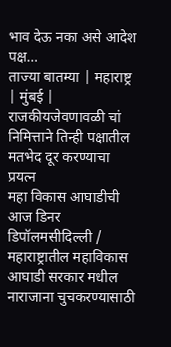भाव देऊ नका असे आदेश पक्ष…
ताज्या बातम्या | महाराष्ट्र | मुंबई | राजकीयजेवणावळी चां निमित्ताने तिन्ही पक्षातील मतभेद दूर करण्याचा प्रयत्न
महा विकास आघाडीची आज डिनर डिपॉलमसीदिल्ली / महाराष्ट्रातील महाविकास आघाडी सरकार मधील नाराजाना चुचकरण्यासाठी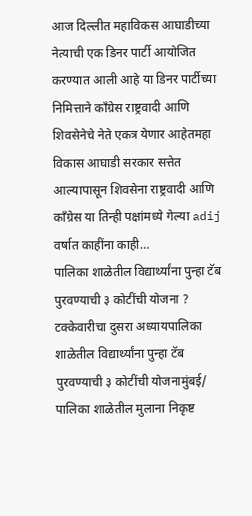आज दिल्लीत महाविकस आघाडीच्या नेत्याची एक डिनर पार्टी आयोजित करण्यात आली आहे या डिनर पार्टीच्या निमित्ताने काँग्रेस राष्ट्रवादी आणि शिवसेनेचे नेते एकत्र येणार आहेतमहा विकास आघाडी सरकार सत्तेत आल्यापासून शिवसेना राष्ट्रवादी आणि काँग्रेस या तिन्ही पक्षांमध्ये गेल्या adij वर्षात काहींना काही…
पालिका शाळेतील विद्यार्थ्यांना पुन्हा टॅब पुरवण्याची ३ कोटींची योजना ?
टक्केवारीचा दुसरा अध्यायपालिका शाळेतील विद्यार्थ्यांना पुन्हा टॅब पुरवण्याची ३ कोटींची योजनामुंबई/ पालिका शाळेतील मुलाना निकृष्ट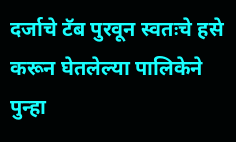दर्जाचे टॅब पुरवून स्वतःचे हसे करून घेतलेल्या पालिकेने पुन्हा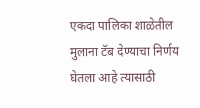एकदा पालिका शाळेतील मुलाना टॅब देण्याचा निर्णय घेतला आहे त्यासाठी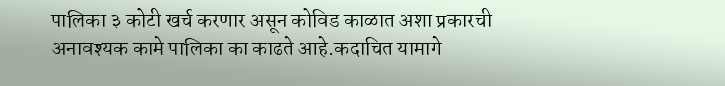पालिका ३ कोटी खर्च करणार असून कोविड काळात अशा प्रकारची अनावश्यक कामे पालिका का काढते आहे.कदाचित यामागे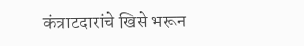कंत्राटदारांचे खिसे भरून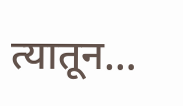त्यातून…